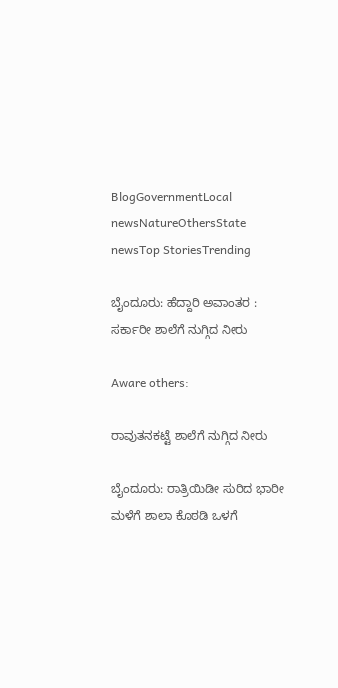BlogGovernmentLocal newsNatureOthersState newsTop StoriesTrending

ಬೈಂದೂರು: ಹೆದ್ದಾರಿ ಅವಾಂತರ : ಸರ್ಕಾರೀ ಶಾಲೆಗೆ ನುಗ್ಗಿದ‌ ನೀರು

Aware others:

ರಾವುತನಕಟ್ಟೆ ಶಾಲೆಗೆ ನುಗ್ಗಿದ ನೀರು

ಬೈಂದೂರು: ರಾತ್ರಿಯಿಡೀ ಸುರಿದ ಭಾರೀ ಮಳೆಗೆ ಶಾಲಾ ಕೊಠಡಿ ಒಳಗೆ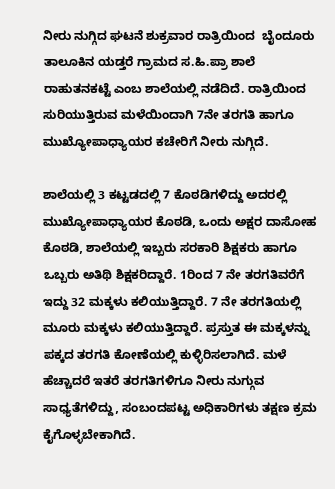ನೀರು ನುಗ್ಗಿದ ಘಟನೆ ಶುಕ್ರವಾರ ರಾತ್ರಿಯಿಂದ  ಬೈಂದೂರು ತಾಲೂಕಿನ ಯಡ್ತರೆ ಗ್ರಾಮದ ಸ.ಹಿ.ಪ್ರಾ ಶಾಲೆ ರಾಹುತನಕಟ್ಟೆ ಎಂಬ ಶಾಲೆಯಲ್ಲಿ ನಡೆದಿದೆ. ರಾತ್ರಿಯಿಂದ ಸುರಿಯುತ್ತಿರುವ ಮಳೆಯಿಂದಾಗಿ 7ನೇ ತರಗತಿ ಹಾಗೂ ಮುಖ್ಯೋಪಾಧ್ಯಾಯರ ಕಚೇರಿಗೆ ನೀರು ನುಗ್ಗಿದೆ.

ಶಾಲೆಯಲ್ಲಿ 3 ಕಟ್ಟಡದಲ್ಲಿ 7 ಕೊಠಡಿಗಳಿದ್ದು ಅದರಲ್ಲಿ ಮುಖ್ಯೋಪಾಧ್ಯಾಯರ ಕೊಠಡಿ, ಒಂದು ಅಕ್ಷರ ದಾಸೋಹ ಕೊಠಡಿ, ಶಾಲೆಯಲ್ಲಿ ಇಬ್ಬರು ಸರಕಾರಿ ಶಿಕ್ಷಕರು ಹಾಗೂ ಒಬ್ಬರು ಅತಿಥಿ ಶಿಕ್ಷಕರಿದ್ದಾರೆ. 1ರಿಂದ 7 ನೇ ತರಗತಿವರೆಗೆ ಇದ್ದು 32 ಮಕ್ಕಳು ಕಲಿಯುತ್ತಿದ್ದಾರೆ. 7 ನೇ ತರಗತಿಯಲ್ಲಿ ಮೂರು ಮಕ್ಕಳು ಕಲಿಯುತ್ತಿದ್ದಾರೆ. ಪ್ರಸ್ತುತ ಈ ಮಕ್ಕಳನ್ನು ಪಕ್ಕದ ತರಗತಿ ಕೋಣೆಯಲ್ಲಿ ಕುಳ್ಳಿರಿಸಲಾಗಿದೆ. ಮಳೆ ಹೆಚ್ಚಾದರೆ ಇತರೆ ತರಗತಿಗಳಿಗೂ ನೀರು ನುಗ್ಗುವ ಸಾಧ್ಯತೆಗಳಿದ್ದು, ಸಂಬಂದಪಟ್ಟ ಅಧಿಕಾರಿಗಳು ತಕ್ಷಣ ಕ್ರಮ ಕೈಗೊಳ್ಳಬೇಕಾಗಿದೆ.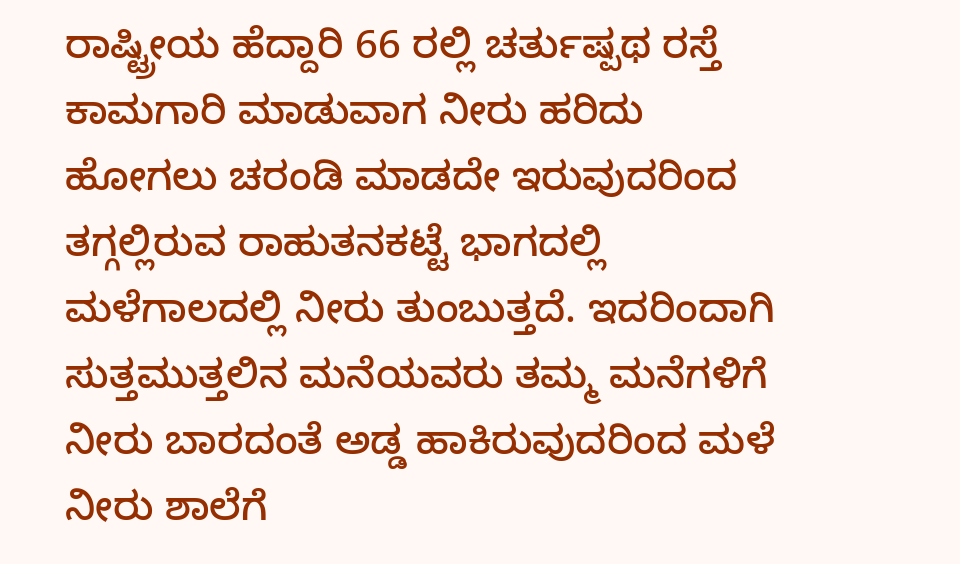ರಾಷ್ಟ್ರೀಯ ಹೆದ್ದಾರಿ 66 ರಲ್ಲಿ ಚರ್ತುಷ್ಪಥ ರಸ್ತೆ ಕಾಮಗಾರಿ ಮಾಡುವಾಗ ನೀರು ಹರಿದು ಹೋಗಲು ಚರಂಡಿ ಮಾಡದೇ ಇರುವುದರಿಂದ ತಗ್ಗಲ್ಲಿರುವ ರಾಹುತನಕಟ್ಟೆ ಭಾಗದಲ್ಲಿ ಮಳೆಗಾಲದಲ್ಲಿ ನೀರು ತುಂಬುತ್ತದೆ. ಇದರಿಂದಾಗಿ ಸುತ್ತಮುತ್ತಲಿನ ಮನೆಯವರು ತಮ್ಮ ಮನೆಗಳಿಗೆ ನೀರು ಬಾರದಂತೆ ಅಡ್ಡ ಹಾಕಿರುವುದರಿಂದ ಮಳೆ ನೀರು ಶಾಲೆಗೆ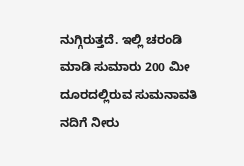ನುಗ್ಗಿರುತ್ತದೆ. ಇಲ್ಲಿ ಚರಂಡಿ ಮಾಡಿ ಸುಮಾರು 200 ಮೀ ದೂರದಲ್ಲಿರುವ ಸುಮನಾವತಿ ನದಿಗೆ ನೀರು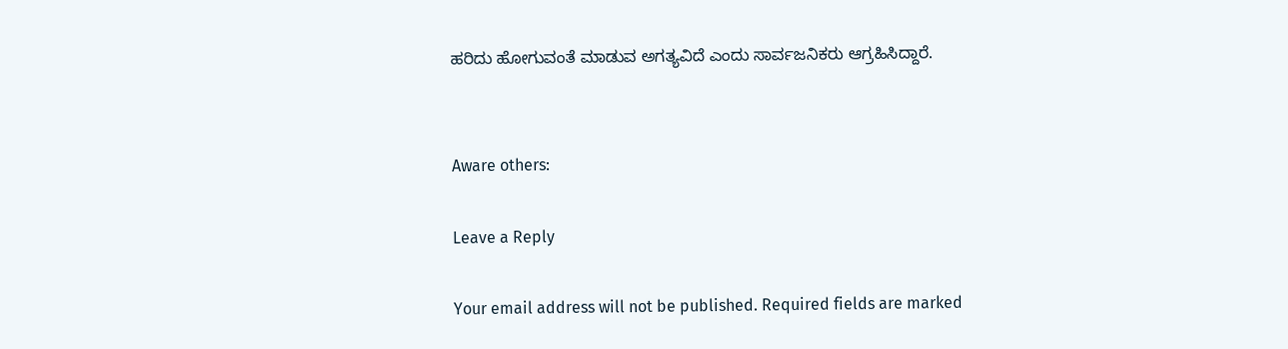ಹರಿದು ಹೋಗುವಂತೆ ಮಾಡುವ ಅಗತ್ಯವಿದೆ ಎಂದು ಸಾರ್ವಜನಿಕರು ಆಗ್ರಹಿಸಿದ್ದಾರೆ.


Aware others:

Leave a Reply

Your email address will not be published. Required fields are marked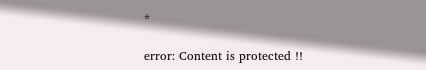*

error: Content is protected !!